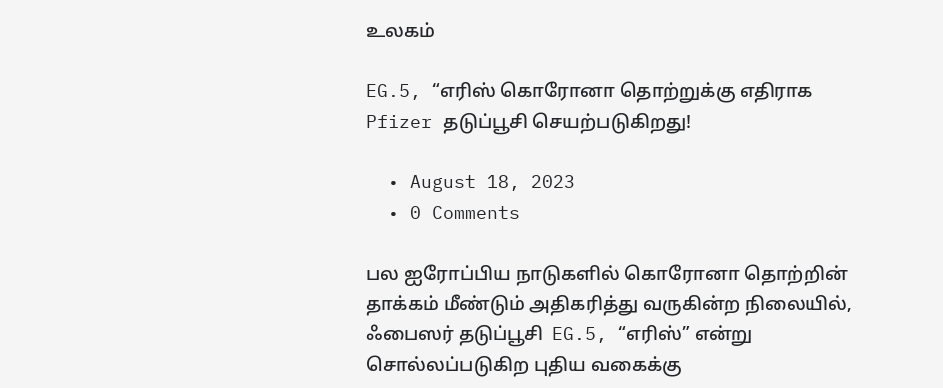உலகம்

EG.5, “எரிஸ் கொரோனா தொற்றுக்கு எதிராக Pfizer தடுப்பூசி செயற்படுகிறது!

  • August 18, 2023
  • 0 Comments

பல ஐரோப்பிய நாடுகளில் கொரோனா தொற்றின் தாக்கம் மீண்டும் அதிகரித்து வருகின்ற நிலையில், ஃபைஸர் தடுப்பூசி  EG.5, “எரிஸ்” என்று சொல்லப்படுகிற புதிய வகைக்கு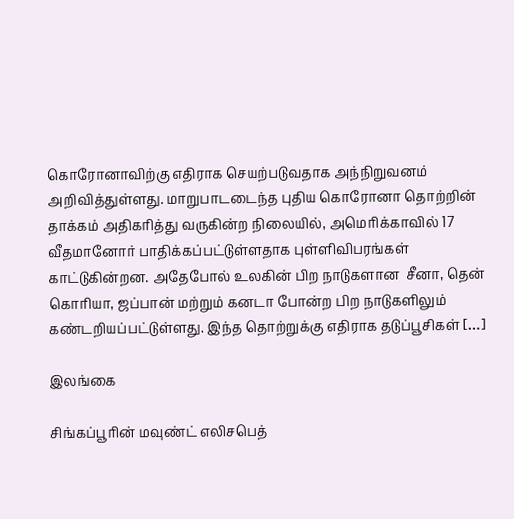கொரோனாவிற்கு எதிராக செயற்படுவதாக அந்நிறுவனம் அறிவித்துள்ளது. மாறுபாடடைந்த புதிய கொரோனா தொற்றின் தாக்கம் அதிகரித்து வருகின்ற நிலையில், அமெரிக்காவில் 17 வீதமானோர் பாதிக்கப்பட்டுள்ளதாக புள்ளிவிபரங்கள் காட்டுகின்றன. அதேபோல் உலகின் பிற நாடுகளான  சீனா, தென் கொரியா, ஜப்பான் மற்றும் கனடா போன்ற பிற நாடுகளிலும் கண்டறியப்பட்டுள்ளது. இந்த தொற்றுக்கு எதிராக தடுப்பூசிகள் […]

இலங்கை

சிங்கப்பூரின் மவுண்ட் எலிசபெத்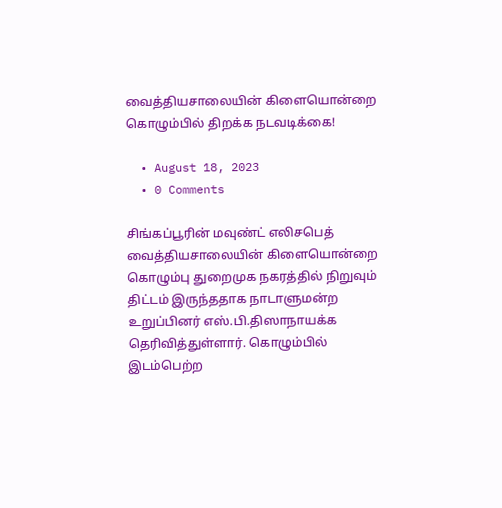வைத்தியசாலையின் கிளையொன்றை கொழும்பில் திறக்க நடவடிக்கை!

  • August 18, 2023
  • 0 Comments

சிங்கப்பூரின் மவுண்ட் எலிசபெத் வைத்தியசாலையின் கிளையொன்றை கொழும்பு துறைமுக நகரத்தில் நிறுவும் திட்டம் இருந்ததாக நாடாளுமன்ற உறுப்பினர் எஸ்.பி.திஸாநாயக்க தெரிவித்துள்ளார். கொழும்பில் இடம்பெற்ற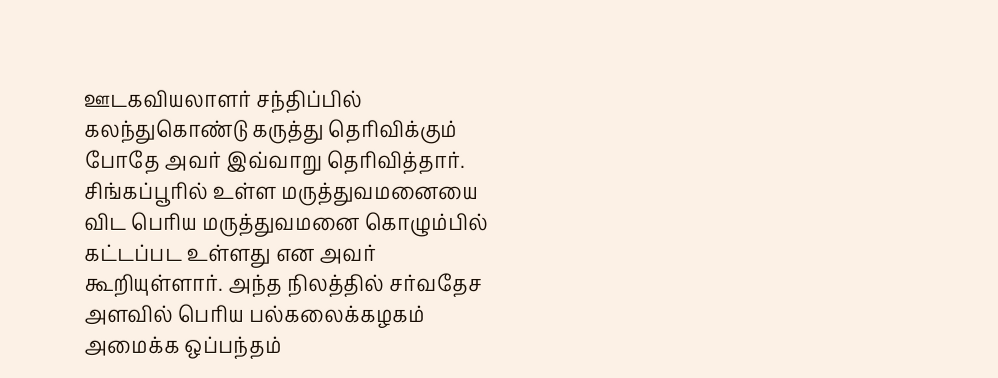ஊடகவியலாளர் சந்திப்பில் கலந்துகொண்டு கருத்து தெரிவிக்கும் போதே அவர் இவ்வாறு தெரிவித்தார். சிங்கப்பூரில் உள்ள மருத்துவமனையை விட பெரிய மருத்துவமனை கொழும்பில் கட்டப்பட உள்ளது என அவர் கூறியுள்ளார். அந்த நிலத்தில் சர்வதேச அளவில் பெரிய பல்கலைக்கழகம் அமைக்க ஒப்பந்தம்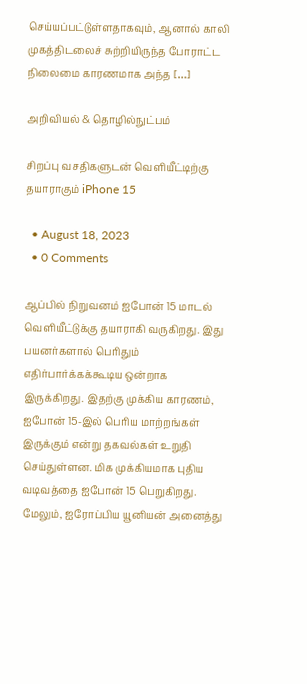செய்யப்பட்டுள்ளதாகவும், ஆனால் காலி முகத்திடலைச் சுற்றியிருந்த போராட்ட நிலைமை காரணமாக அந்த […]

அறிவியல் & தொழில்நுட்பம்

சிறப்பு வசதிகளுடன் வெளியீட்டிற்கு தயாராகும் iPhone 15

  • August 18, 2023
  • 0 Comments

ஆப்பில் நிறுவனம் ஐபோன் 15 மாடல் வெளியீட்டுக்கு தயாராகி வருகிறது. இது பயனர்களால் பெரிதும் எதிர்பார்க்கக்கூடிய ஒன்றாக இருக்கிறது. இதற்கு முக்கிய காரணம், ஐபோன் 15-இல் பெரிய மாற்றங்கள் இருக்கும் என்று தகவல்கள் உறுதி செய்துள்ளன. மிக முக்கியமாக புதிய வடிவத்தை ஐபோன் 15 பெறுகிறது. மேலும், ஐரோப்பிய யூனியன் அனைத்து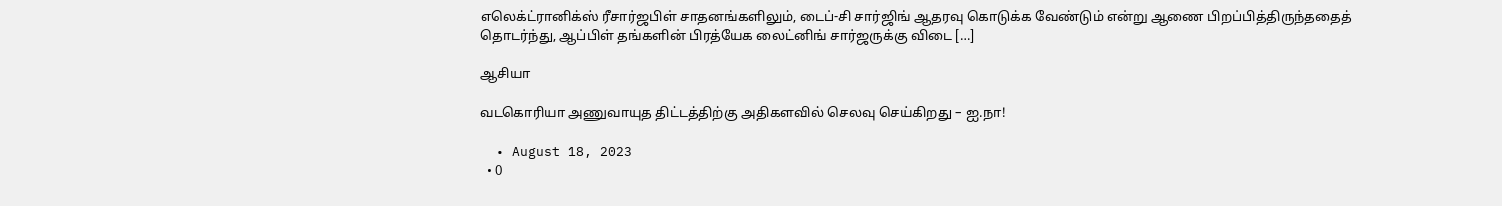எலெக்ட்ரானிக்ஸ் ரீசார்ஜபிள் சாதனங்களிலும், டைப்-சி சார்ஜிங் ஆதரவு கொடுக்க வேண்டும் என்று ஆணை பிறப்பித்திருந்ததைத் தொடர்ந்து, ஆப்பிள் தங்களின் பிரத்யேக லைட்னிங் சார்ஜருக்கு விடை […]

ஆசியா

வடகொரியா அணுவாயுத திட்டத்திற்கு அதிகளவில் செலவு செய்கிறது – ஐ.நா!

  • August 18, 2023
  • 0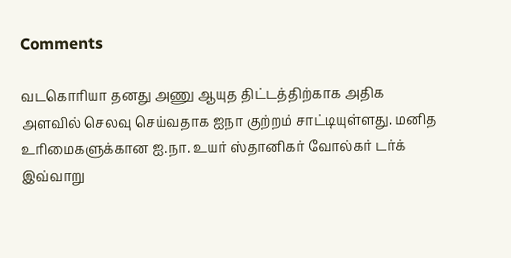Comments

வடகொரியா தனது அணு ஆயுத திட்டத்திற்காக அதிக அளவில் செலவு செய்வதாக ஐநா குற்றம் சாட்டியுள்ளது. மனித உரிமைகளுக்கான ஐ.நா. உயர் ஸ்தானிகர் வோல்கர் டர்க் இவ்வாறு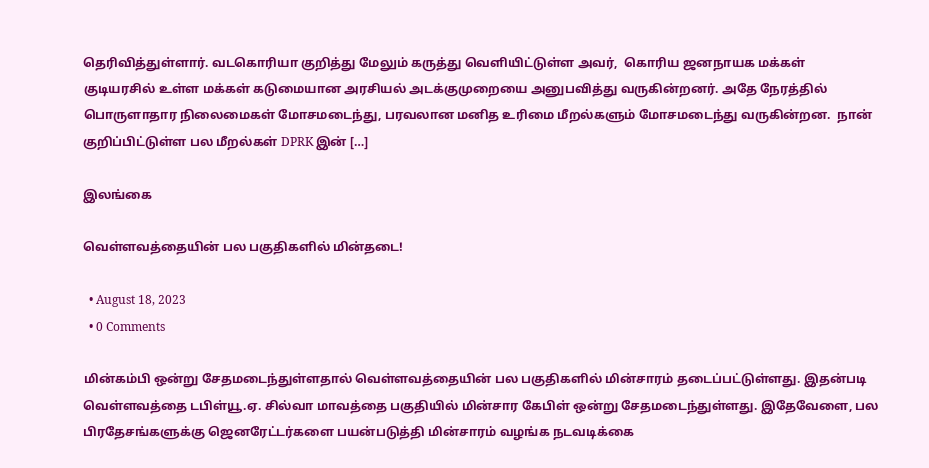தெரிவித்துள்ளார். வடகொரியா குறித்து மேலும் கருத்து வெளியிட்டுள்ள அவர்,  கொரிய ஜனநாயக மக்கள் குடியரசில் உள்ள மக்கள் கடுமையான அரசியல் அடக்குமுறையை அனுபவித்து வருகின்றனர். அதே நேரத்தில் பொருளாதார நிலைமைகள் மோசமடைந்து, பரவலான மனித உரிமை மீறல்களும் மோசமடைந்து வருகின்றன.  நான் குறிப்பிட்டுள்ள பல மீறல்கள் DPRK இன் […]

இலங்கை

வெள்ளவத்தையின் பல பகுதிகளில் மின்தடை!

  • August 18, 2023
  • 0 Comments

மின்கம்பி ஒன்று சேதமடைந்துள்ளதால் வெள்ளவத்தையின் பல பகுதிகளில் மின்சாரம் தடைப்பட்டுள்ளது. இதன்படி வெள்ளவத்தை டபிள்யூ.ஏ. சில்வா மாவத்தை பகுதியில் மின்சார கேபிள் ஒன்று சேதமடைந்துள்ளது. இதேவேளை, பல பிரதேசங்களுக்கு ஜெனரேட்டர்களை பயன்படுத்தி மின்சாரம் வழங்க நடவடிக்கை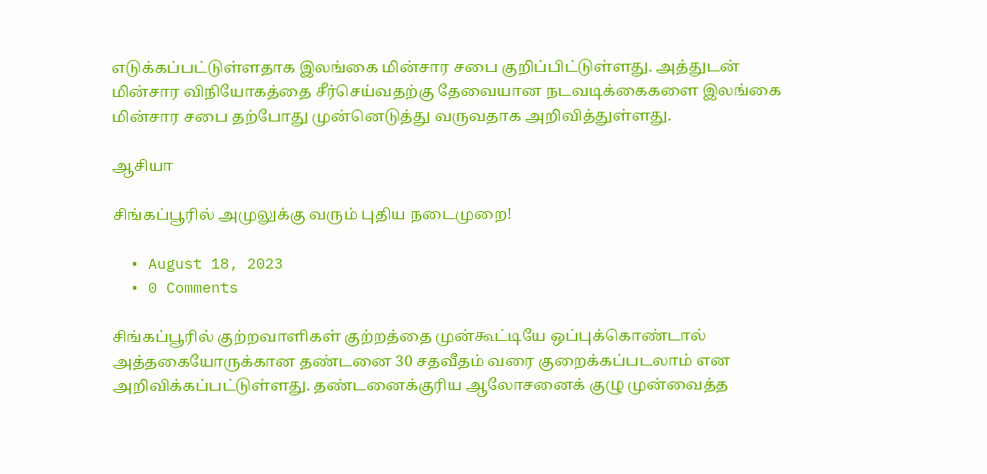எடுக்கப்பட்டுள்ளதாக இலங்கை மின்சார சபை குறிப்பிட்டுள்ளது. அத்துடன் மின்சார விநியோகத்தை சீர்செய்வதற்கு தேவையான நடவடிக்கைகளை இலங்கை மின்சார சபை தற்போது முன்னெடுத்து வருவதாக அறிவித்துள்ளது.

ஆசியா

சிங்கப்பூரில் அமுலுக்கு வரும் புதிய நடைமுறை!

  • August 18, 2023
  • 0 Comments

சிங்கப்பூரில் குற்றவாளிகள் குற்றத்தை முன்கூட்டியே ஒப்புக்கொண்டால் அத்தகையோருக்கான தண்டனை 30 சதவீதம் வரை குறைக்கப்படலாம் என அறிவிக்கப்பட்டுள்ளது. தண்டனைக்குரிய ஆலோசனைக் குழு முன்வைத்த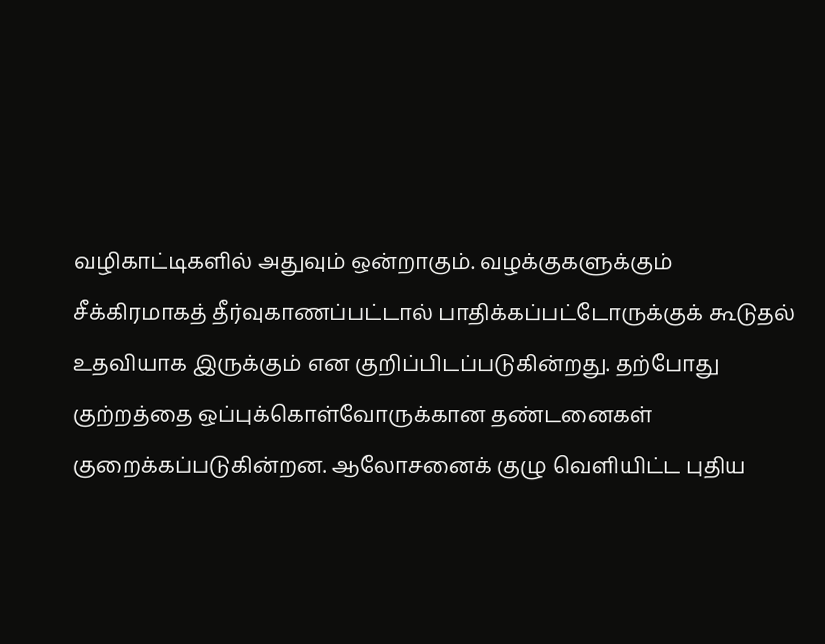வழிகாட்டிகளில் அதுவும் ஒன்றாகும். வழக்குகளுக்கும் சீக்கிரமாகத் தீர்வுகாணப்பட்டால் பாதிக்கப்பட்டோருக்குக் கூடுதல் உதவியாக இருக்கும் என குறிப்பிடப்படுகின்றது. தற்போது குற்றத்தை ஒப்புக்கொள்வோருக்கான தண்டனைகள் குறைக்கப்படுகின்றன. ஆலோசனைக் குழு வெளியிட்ட புதிய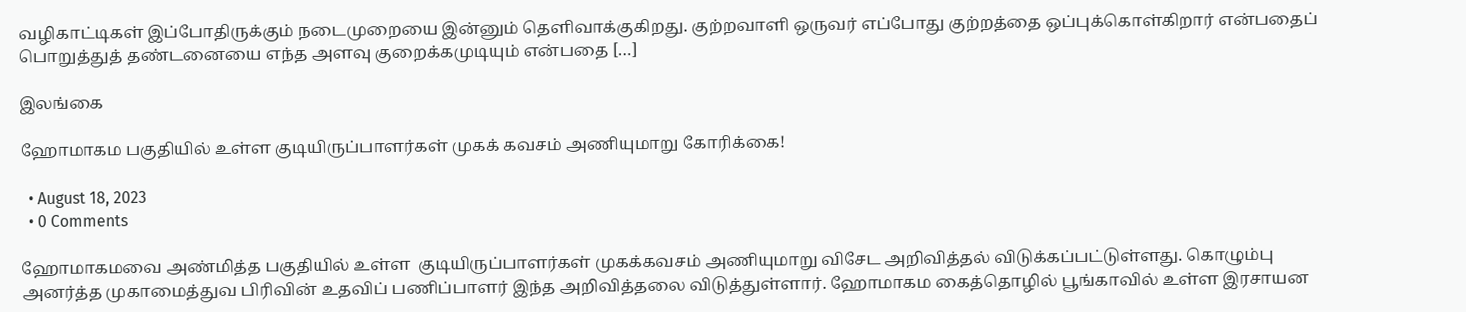வழிகாட்டிகள் இப்போதிருக்கும் நடைமுறையை இன்னும் தெளிவாக்குகிறது. குற்றவாளி ஒருவர் எப்போது குற்றத்தை ஒப்புக்கொள்கிறார் என்பதைப் பொறுத்துத் தண்டனையை எந்த அளவு குறைக்கமுடியும் என்பதை […]

இலங்கை

ஹோமாகம பகுதியில் உள்ள குடியிருப்பாளர்கள் முகக் கவசம் அணியுமாறு கோரிக்கை!

  • August 18, 2023
  • 0 Comments

ஹோமாகமவை அண்மித்த பகுதியில் உள்ள  குடியிருப்பாளர்கள் முகக்கவசம் அணியுமாறு விசேட அறிவித்தல் விடுக்கப்பட்டுள்ளது. கொழும்பு அனர்த்த முகாமைத்துவ பிரிவின் உதவிப் பணிப்பாளர் இந்த அறிவித்தலை விடுத்துள்ளார். ஹோமாகம கைத்தொழில் பூங்காவில் உள்ள இரசாயன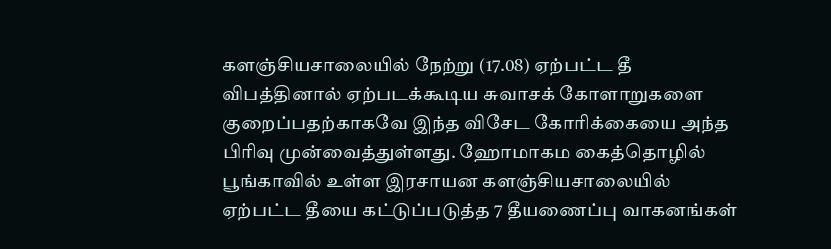களஞ்சியசாலையில் நேற்று (17.08) ஏற்பட்ட தீ விபத்தினால் ஏற்படக்கூடிய சுவாசக் கோளாறுகளை குறைப்பதற்காகவே இந்த விசேட கோரிக்கையை அந்த பிரிவு முன்வைத்துள்ளது. ஹோமாகம கைத்தொழில் பூங்காவில் உள்ள இரசாயன களஞ்சியசாலையில் ஏற்பட்ட தீயை கட்டுப்படுத்த 7 தீயணைப்பு வாகனங்கள்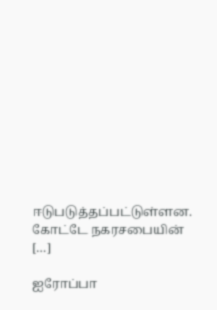ஈடுபடுத்தப்பட்டுள்ளன. கோட்டே நகரசபையின் […]

ஐரோப்பா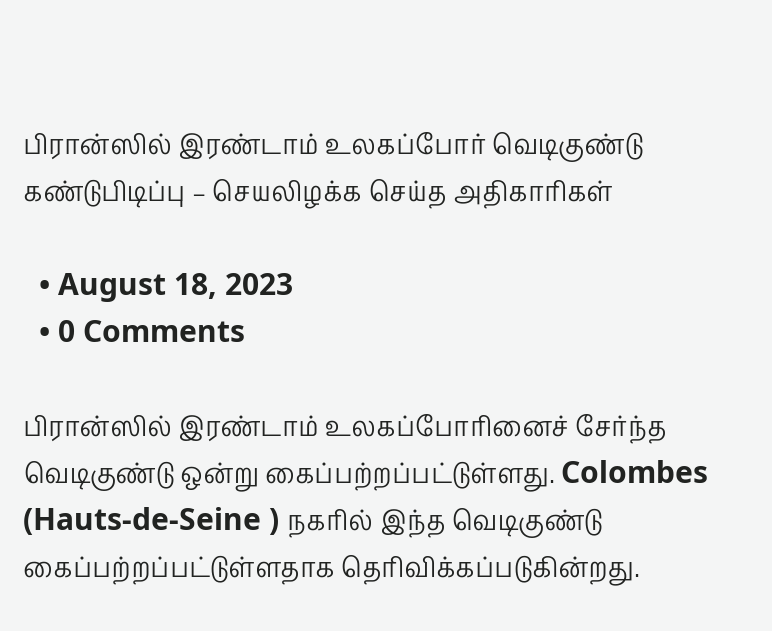பிரான்ஸில் இரண்டாம் உலகப்போர் வெடிகுண்டு கண்டுபிடிப்பு – செயலிழக்க செய்த அதிகாரிகள்

  • August 18, 2023
  • 0 Comments

பிரான்ஸில் இரண்டாம் உலகப்போரினைச் சேர்ந்த வெடிகுண்டு ஒன்று கைப்பற்றப்பட்டுள்ளது. Colombes (Hauts-de-Seine ) நகரில் இந்த வெடிகுண்டு கைப்பற்றப்பட்டுள்ளதாக தெரிவிக்கப்படுகின்றது.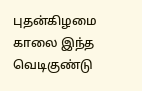புதன்கிழமை காலை இந்த வெடிகுண்டு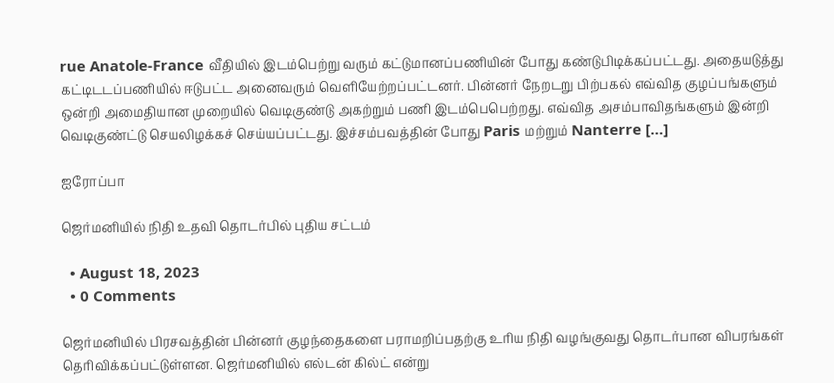rue Anatole-France வீதியில் இடம்பெற்று வரும் கட்டுமானப்பணியின் போது கண்டுபிடிக்கப்பட்டது. அதையடுத்து கட்டிடடப்பணியில் ஈடுபட்ட அனைவரும் வெளியேற்றப்பட்டனர். பின்னர் நேறடறு பிற்பகல் எவ்வித குழப்பங்களும் ஒன்றி அமைதியான முறையில் வெடிகுண்டு அகற்றும் பணி இடம்பெபெற்றது. எவ்வித அசம்பாவிதங்களும் இன்றி வெடிகுண்ட்டு செயலிழக்கச் செய்யப்பட்டது. இச்சம்பவத்தின் போது Paris மற்றும் Nanterre […]

ஐரோப்பா

ஜெர்மனியில் நிதி உதவி தொடர்பில் புதிய சட்டம்

  • August 18, 2023
  • 0 Comments

ஜெர்மனியில் பிரசவத்தின் பின்னர் குழந்தைகளை பராமறிப்பதற்கு உரிய நிதி வழங்குவது தொடர்பான விபரங்கள் தெரிவிக்கப்பட்டுள்ளன. ஜெர்மனியில் எல்டன் கில்ட் என்று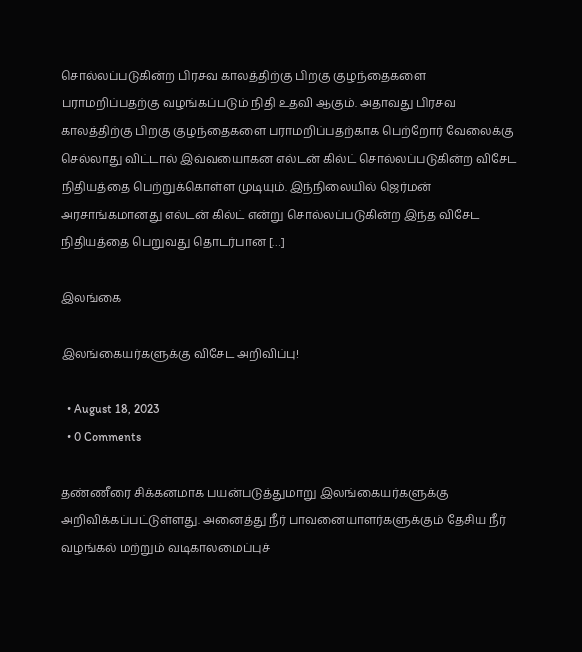சொல்லப்படுகின்ற பிரசவ காலத்திற்கு பிறகு குழந்தைகளை பராமறிப்பதற்கு வழங்கப்படும் நிதி உதவி ஆகும். அதாவது பிரசவ காலத்திற்கு பிறகு குழந்தைகளை பராமறிப்பதற்காக பெற்றோர் வேலைக்கு செல்லாது விட்டால் இவ்வயைாகன எல்டன் கில்ட் சொல்லப்படுகின்ற விசேட நிதியத்தை பெற்றுக்கொள்ள முடியும். இந்நிலையில் ஜெர்மன் அரசாங்கமானது எல்டன் கில்ட் என்று சொல்லப்படுகின்ற இந்த விசேட நிதியத்தை பெறுவது தொடர்பான […]

இலங்கை

இலங்கையர்களுக்கு விசேட அறிவிப்பு!

  • August 18, 2023
  • 0 Comments

தண்ணீரை சிக்கனமாக பயன்படுத்துமாறு இலங்கையர்களுக்கு அறிவிக்கப்பட்டுள்ளது. அனைத்து நீர் பாவனையாளர்களுக்கும் தேசிய நீர் வழங்கல் மற்றும் வடிகாலமைப்புச்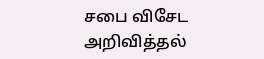சபை விசேட அறிவித்தல்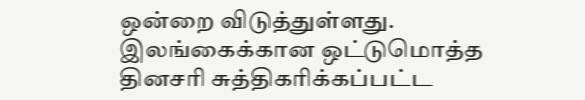ஒன்றை விடுத்துள்ளது. இலங்கைக்கான ஒட்டுமொத்த தினசரி சுத்திகரிக்கப்பட்ட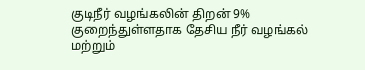குடிநீர் வழங்கலின் திறன் 9% குறைந்துள்ளதாக தேசிய நீர் வழங்கல் மற்றும்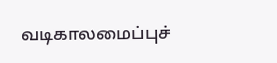வடிகாலமைப்புச்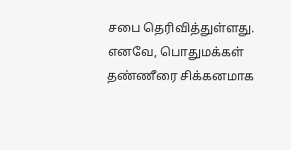சபை தெரிவித்துள்ளது. எனவே, பொதுமக்கள் தண்ணீரை சிக்கனமாக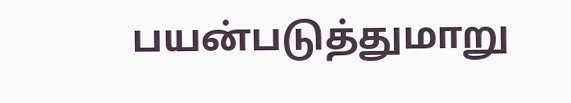பயன்படுத்துமாறு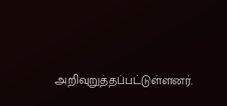அறிவுறுத்தப்பட்டுள்ளனர்.